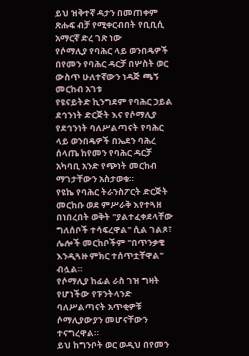ይህ ዝቅተኛ ዳታን በመጠቀም ጽሑፍ ብቻ የሚቀርብበት የቢቢሲ አማርኛ ድረ ገጽ ነው
የሶማሊያ የባሕር ላይ ወንበዴዎች በየመን የባሕር ዳርቻ በሦስት ወር ውስጥ ሁለተኛውን ነዳጅ ጫኝ መርከብ አገቱ
የዩናይትድ ኪንግደም የባሕር ኃይል ደኅንነት ድርጅት እና የሶማሊያ የደኅንነት ባለሥልጣናት የባሕር ላይ ወንበዴዎች በኤደን ባሕረ ሰላጤ ከየመን የባሕር ዳርቻ አካባቢ አንድ የጭነት መርከብ ማገታቸውን አስታወቁ።
የዩኬ የባሕር ትራንስፖርት ድርጅት መርከቡ ወደ ምሥራቅ እየተጓዘ በነበረበት ወቅት "ያልተፈቀደላቸው ግለሰቦች ተሳፍረዋል" ሲል ገልጾ፣ ሌሎች መርከቦችም "በጥንቃቄ እንዲጓዙ ምክር ተሰጥቷቸዋል" ብሏል።
የሶማሊያ ከፊል ራስ ገዝ ግዛት የሆነችው የፑንትላንድ ባለሥልጣናት አጥቂዎቹ ሶማሊያውያን መሆናቸውን ተናግረዋል።
ይህ ከግንቦት ወር ወዲህ በየመን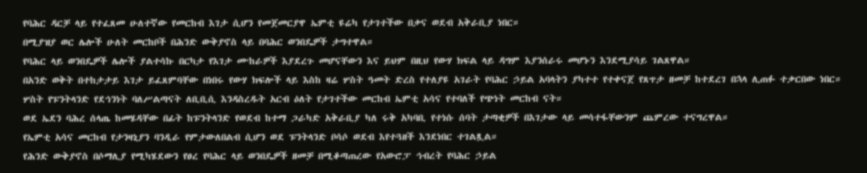የባሕር ዳርቻ ላይ የተፈጸመ ሁለተኛው የመርከብ እገታ ሲሆን የመጀመርያዋ ኤምቲ ዩሬካ የታገተችው በቃና ወደብ አቅራቢያ ነበር።
በሚያዝያ ወር ሌሎች ሁለት መርከቦች በሕንድ ውቅያኖስ ላይ በባሕር ወንበዴዎች ታግተዋል።
የባሕር ላይ ወንበዴዎች ሌሎች ያልተሳኩ በርካታ የእገታ ሙከራዎች እያደረጉ መሆናቸውን እና ይህም በዚህ የውሃ ክፍል ላይ ዳግም እያንሰራሩ መሆኑን እንደሚያሳይ ገልጸዋል።
በአንድ ወቅት በተከታታይ እገታ ይፈጸምባቸው በነበሩ የውሃ ክፍሎች ላይ እስከ ዛሬ ሦስት ዓመት ድረስ የተለያዩ አገራት የባሕር ኃይል አባላትን ያካተተ የተቀናጀ የጸጥታ ዘመቻ ከተደረገ በኋላ ሊጠፉ ተቃርበው ነበር።
ሦስት የፑንትላንድ የደኅንነት ባለሥልጣናት ለቢቢሲ እንዳስረዱት አርብ ዕለት የታገተችው መርከብ ኤምቲ አሳና የተባለች የጭነት መርከብ ናት።
ወደ ኤደን ባሕረ ሰላጤ ከመሄዳቸው በፊት ከፑንትላንድ የወደብ ከተማ ጋራካድ አቅራቢያ ካለ ሩቅ አካባቢ የተነሱ ሰባት ታጣቂዎች በእገታው ላይ መሳተፋቸውንም ጨምረው ተናግረዋል።
የኤምቲ አሳና መርከብ የታንዛኒያን ባንዲራ የምታውለበልብ ሲሆን ወደ ፑንትላንድ ቦሳሶ ወደብ እየተጓዘች እንደነበር ተገልጿል።
የሕንድ ውቅያኖስ በሶማሊያ የሚካሄደውን የፀረ የባሕር ላይ ወንበዴዎች ዘመቻ በሚቆጣጠረው የአውሮፓ ኅብረት የባሕር ኃይል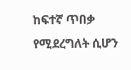ከፍተኛ ጥበቃ የሚደረግለት ሲሆን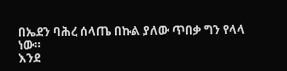በኤደን ባሕረ ሰላጤ በኩል ያለው ጥበቃ ግን የላላ ነው።
እንደ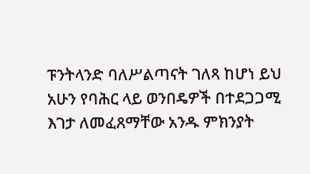ፑንትላንድ ባለሥልጣናት ገለጻ ከሆነ ይህ አሁን የባሕር ላይ ወንበዴዎች በተደጋጋሚ እገታ ለመፈጸማቸው አንዱ ምክንያት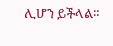ሊሆን ይችላል።